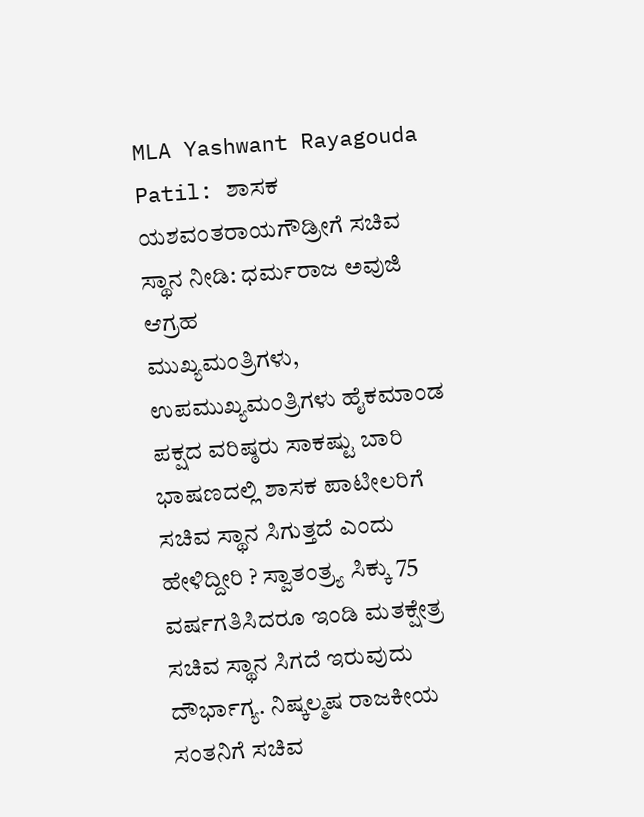MLA Yashwant Rayagouda Patil: ಶಾಸಕ ಯಶವಂತರಾಯಗೌಡ್ರೀಗೆ ಸಚಿವ ಸ್ಥಾನ ನೀಡಿ: ಧರ್ಮರಾಜ ಅವುಜಿ ಆಗ್ರಹ
ಮುಖ್ಯಮಂತ್ರಿಗಳು, ಉಪಮುಖ್ಯಮಂತ್ರಿಗಳು ಹೈಕಮಾಂಡ ಪಕ್ಷದ ವರಿಷ್ಠರು ಸಾಕಷ್ಟು ಬಾರಿ ಭಾಷಣದಲ್ಲಿ ಶಾಸಕ ಪಾಟೀಲರಿಗೆ ಸಚಿವ ಸ್ಥಾನ ಸಿಗುತ್ತದೆ ಎಂದು ಹೇಳಿದ್ದೀರಿ ? ಸ್ವಾತಂತ್ರ್ಯ ಸಿಕ್ಕು 75 ವರ್ಷಗತಿಸಿದರೂ ಇಂಡಿ ಮತಕ್ಷೇತ್ರ ಸಚಿವ ಸ್ಥಾನ ಸಿಗದೆ ಇರುವುದು ದೌರ್ಭಾಗ್ಯ. ನಿಷ್ಕಲ್ಮಷ ರಾಜಕೀಯ ಸಂತನಿಗೆ ಸಚಿವ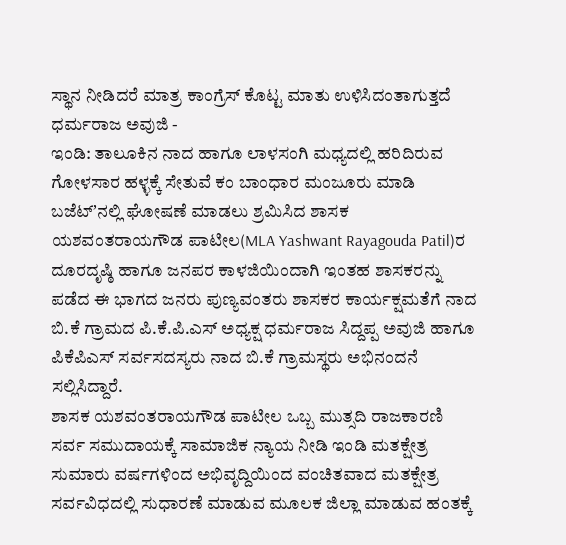ಸ್ಥಾನ ನೀಡಿದರೆ ಮಾತ್ರ ಕಾಂಗ್ರೆಸ್ ಕೊಟ್ಟ ಮಾತು ಉಳಿಸಿದಂತಾಗುತ್ತದೆ
ಧರ್ಮರಾಜ ಅವುಜಿ -
ಇಂಡಿ: ತಾಲೂಕಿನ ನಾದ ಹಾಗೂ ಲಾಳಸಂಗಿ ಮಧ್ಯದಲ್ಲಿ ಹರಿದಿರುವ ಗೋಳಸಾರ ಹಳ್ಳಕ್ಕೆ ಸೇತುವೆ ಕಂ ಬಾಂಧಾರ ಮಂಜೂರು ಮಾಡಿ ಬಜೆಟ್ʼನಲ್ಲಿ ಘೋಷಣೆ ಮಾಡಲು ಶ್ರಮಿಸಿದ ಶಾಸಕ ಯಶವಂತರಾಯಗೌಡ ಪಾಟೀಲ(MLA Yashwant Rayagouda Patil)ರ ದೂರದೃಷ್ಠಿ ಹಾಗೂ ಜನಪರ ಕಾಳಜಿಯಿಂದಾಗಿ ಇಂತಹ ಶಾಸಕರನ್ನು ಪಡೆದ ಈ ಭಾಗದ ಜನರು ಪುಣ್ಯವಂತರು ಶಾಸಕರ ಕಾರ್ಯಕ್ಷಮತೆಗೆ ನಾದ ಬಿ.ಕೆ ಗ್ರಾಮದ ಪಿ.ಕೆ.ಪಿ.ಎಸ್ ಅಧ್ಯಕ್ಷ ಧರ್ಮರಾಜ ಸಿದ್ದಪ್ಪ ಅವುಜಿ ಹಾಗೂ ಪಿಕೆಪಿಎಸ್ ಸರ್ವಸದಸ್ಯರು ನಾದ ಬಿ.ಕೆ ಗ್ರಾಮಸ್ಥರು ಅಭಿನಂದನೆ ಸಲ್ಲಿಸಿದ್ದಾರೆ.
ಶಾಸಕ ಯಶವಂತರಾಯಗೌಡ ಪಾಟೀಲ ಒಬ್ಬ ಮುತ್ಸದಿ ರಾಜಕಾರಣಿ ಸರ್ವ ಸಮುದಾಯಕ್ಕೆ ಸಾಮಾಜಿಕ ನ್ಯಾಯ ನೀಡಿ ಇಂಡಿ ಮತಕ್ಷೇತ್ರ ಸುಮಾರು ವರ್ಷಗಳಿಂದ ಅಭಿವೃದ್ದಿಯಿಂದ ವಂಚಿತವಾದ ಮತಕ್ಷೇತ್ರ ಸರ್ವವಿಧದಲ್ಲಿ ಸುಧಾರಣೆ ಮಾಡುವ ಮೂಲಕ ಜಿಲ್ಲಾ ಮಾಡುವ ಹಂತಕ್ಕೆ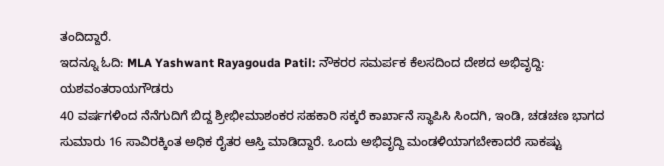ತಂದಿದ್ದಾರೆ.
ಇದನ್ನೂ ಓದಿ: MLA Yashwant Rayagouda Patil: ನೌಕರರ ಸಮರ್ಪಕ ಕೆಲಸದಿಂದ ದೇಶದ ಅಭಿವೃದ್ದಿ: ಯಶವಂತರಾಯಗೌಡರು
40 ವರ್ಷಗಳಿಂದ ನೆನೆಗುದಿಗೆ ಬಿದ್ದ ಶ್ರೀಭೀಮಾಶಂಕರ ಸಹಕಾರಿ ಸಕ್ಕರೆ ಕಾರ್ಖಾನೆ ಸ್ಥಾಪಿಸಿ ಸಿಂದಗಿ, ಇಂಡಿ, ಚಡಚಣ ಭಾಗದ ಸುಮಾರು 16 ಸಾವಿರಕ್ಕಿಂತ ಅಧಿಕ ರೈತರ ಆಸ್ತಿ ಮಾಡಿದ್ದಾರೆ. ಒಂದು ಅಭಿವೃದ್ದಿ ಮಂಡಳಿಯಾಗಬೇಕಾದರೆ ಸಾಕಷ್ಟು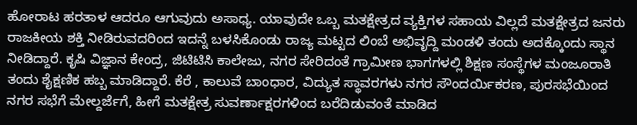ಹೋರಾಟ ಹರತಾಳ ಆದರೂ ಆಗುವುದು ಅಸಾಧ್ಯ. ಯಾವುದೇ ಒಬ್ಬ ಮತಕ್ಷೇತ್ರದ ವ್ಯಕ್ತಿಗಳ ಸಹಾಯ ವಿಲ್ಲದೆ ಮತಕ್ಷೇತ್ರದ ಜನರು ರಾಜಕೀಯ ಶಕ್ತಿ ನೀಡಿರುವದರಿಂದ ಇದನ್ನೆ ಬಳಸಿಕೊಂಡು ರಾಜ್ಯ ಮಟ್ಟದ ಲಿಂಬೆ ಅಭಿವೃದ್ದಿ ಮಂಡಳಿ ತಂದು ಅದಕ್ಕೊಂದು ಸ್ಥಾನ ನೀಡಿದ್ದಾರೆ. ಕೃಷಿ ವಿಜ್ಞಾನ ಕೇಂದ್ರ, ಜಿಟಿಟಿಸಿ ಕಾಲೇಜು, ನಗರ ಸೇರಿದಂತೆ ಗ್ರಾಮೀಣ ಭಾಗಗಳಲ್ಲಿ ಶಿಕ್ಷಣ ಸಂಸ್ಥೆಗಳ ಮಂಜೂರಾತಿ ತಂದು ಶೈಕ್ಷಣಿಕ ಹಬ್ಬ ಮಾಡಿದ್ದಾರೆ. ಕೆರೆ , ಕಾಲುವೆ ಬಾಂಧಾರ, ವಿದ್ಯುತ ಸ್ಥಾವರಗಳು ನಗರ ಸೌಂದರ್ಯಿಕರಣ, ಪುರಸಭೆಯಿಂದ ನಗರ ಸಭೆಗೆ ಮೇಲ್ದರ್ಜೆಗೆ, ಹೀಗೆ ಮತಕ್ಷೇತ್ರ ಸುವರ್ಣಾಕ್ಷರಗಳಿಂದ ಬರೆದಿಡುವಂತೆ ಮಾಡಿದ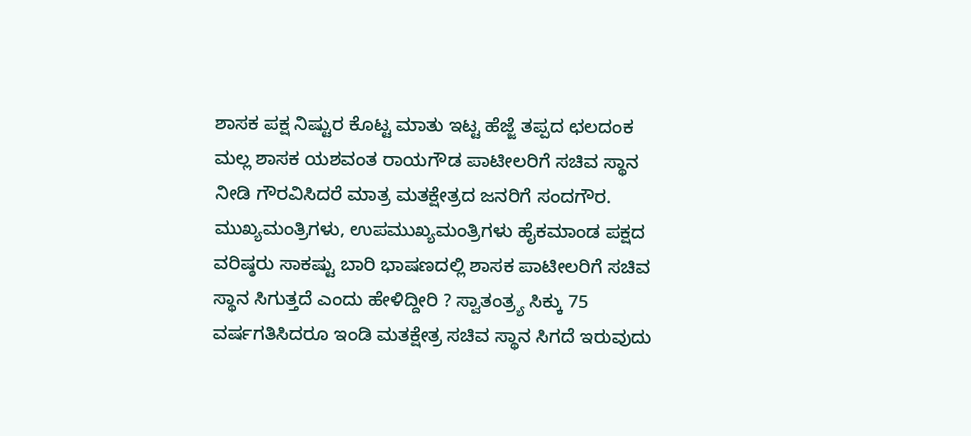ಶಾಸಕ ಪಕ್ಷ ನಿಷ್ಟುರ ಕೊಟ್ಟ ಮಾತು ಇಟ್ಟ ಹೆಜ್ಜೆ ತಪ್ಪದ ಛಲದಂಕ ಮಲ್ಲ ಶಾಸಕ ಯಶವಂತ ರಾಯಗೌಡ ಪಾಟೀಲರಿಗೆ ಸಚಿವ ಸ್ಥಾನ ನೀಡಿ ಗೌರವಿಸಿದರೆ ಮಾತ್ರ ಮತಕ್ಷೇತ್ರದ ಜನರಿಗೆ ಸಂದಗೌರ.
ಮುಖ್ಯಮಂತ್ರಿಗಳು, ಉಪಮುಖ್ಯಮಂತ್ರಿಗಳು ಹೈಕಮಾಂಡ ಪಕ್ಷದ ವರಿಷ್ಠರು ಸಾಕಷ್ಟು ಬಾರಿ ಭಾಷಣದಲ್ಲಿ ಶಾಸಕ ಪಾಟೀಲರಿಗೆ ಸಚಿವ ಸ್ಥಾನ ಸಿಗುತ್ತದೆ ಎಂದು ಹೇಳಿದ್ದೀರಿ ? ಸ್ವಾತಂತ್ರ್ಯ ಸಿಕ್ಕು 75 ವರ್ಷಗತಿಸಿದರೂ ಇಂಡಿ ಮತಕ್ಷೇತ್ರ ಸಚಿವ ಸ್ಥಾನ ಸಿಗದೆ ಇರುವುದು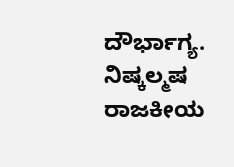ದೌರ್ಭಾಗ್ಯ. ನಿಷ್ಕಲ್ಮಷ ರಾಜಕೀಯ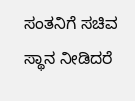ಸಂತನಿಗೆ ಸಚಿವ ಸ್ಥಾನ ನೀಡಿದರೆ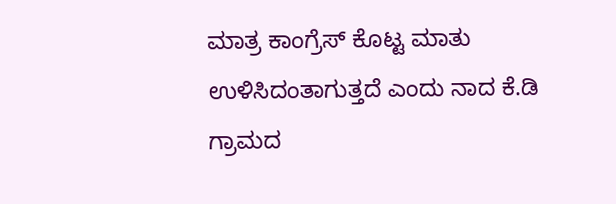ಮಾತ್ರ ಕಾಂಗ್ರೆಸ್ ಕೊಟ್ಟ ಮಾತು ಉಳಿಸಿದಂತಾಗುತ್ತದೆ ಎಂದು ನಾದ ಕೆ.ಡಿ ಗ್ರಾಮದ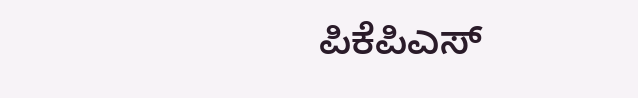ಪಿಕೆಪಿಎಸ್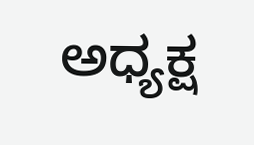ಅಧ್ಯಕ್ಷ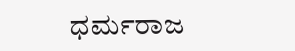ಧರ್ಮರಾಜ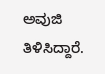ಅವುಜಿ ತಿಳಿಸಿದ್ದಾರೆ.